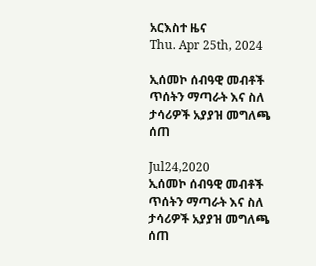አርእስተ ዜና
Thu. Apr 25th, 2024

ኢሰመኮ ሰብዓዊ መብቶች ጥሰትን ማጣራት እና ስለ ታሳሪዎች አያያዝ መግለጫ ሰጠ

Jul24,2020
ኢሰመኮ ሰብዓዊ መብቶች ጥሰትን ማጣራት እና ስለ ታሳሪዎች አያያዝ መግለጫ ሰጠ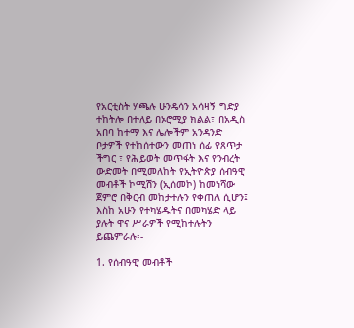የአርቲስት ሃጫሉ ሁንዴሳን አሳዛኝ ግድያ ተከትሎ በተለይ በኦሮሚያ ክልል፣ በአዲስ አበባ ከተማ እና ሌሎችም አንዳንድ ቦታዎች የተከሰተውን መጠነ ሰፊ የጸጥታ ችግር ፣ የሕይወት መጥፋት እና የንብረት ውድመት በሚመለከት የኢትዮጵያ ሰብዓዊ መብቶች ኮሚሽን (ኢሰመኮ) ከመነሻው ጀምሮ በቅርብ መከታተሉን የቀጠለ ሲሆን፤ እስከ አሁን የተካሄዱትና በመካሄድ ላይ ያሉት ዋና ሥራዎች የሚከተሉትን ይጨምራሉ፡-

1. የሰብዓዊ መብቶች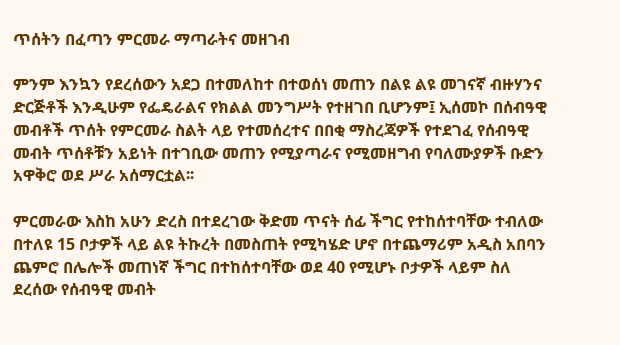ጥሰትን በፈጣን ምርመራ ማጣራትና መዘገብ

ምንም እንኳን የደረሰውን አደጋ በተመለከተ በተወሰነ መጠን በልዩ ልዩ መገናኛ ብዙሃንና ድርጅቶች እንዲሁም የፌዴራልና የክልል መንግሥት የተዘገበ ቢሆንም፤ ኢሰመኮ በሰብዓዊ መብቶች ጥሰት የምርመራ ስልት ላይ የተመሰረተና በበቂ ማስረጃዎች የተደገፈ የሰብዓዊ መብት ጥሰቶቹን አይነት በተገቢው መጠን የሚያጣራና የሚመዘግብ የባለሙያዎች ቡድን አዋቅሮ ወደ ሥራ አሰማርቷል፡፡

ምርመራው እስከ አሁን ድረስ በተደረገው ቅድመ ጥናት ሰፊ ችግር የተከሰተባቸው ተብለው በተለዩ 15 ቦታዎች ላይ ልዩ ትኩረት በመስጠት የሚካሄድ ሆኖ በተጨማሪም አዲስ አበባን ጨምሮ በሌሎች መጠነኛ ችግር በተከሰተባቸው ወደ 40 የሚሆኑ ቦታዎች ላይም ስለ ደረሰው የሰብዓዊ መብት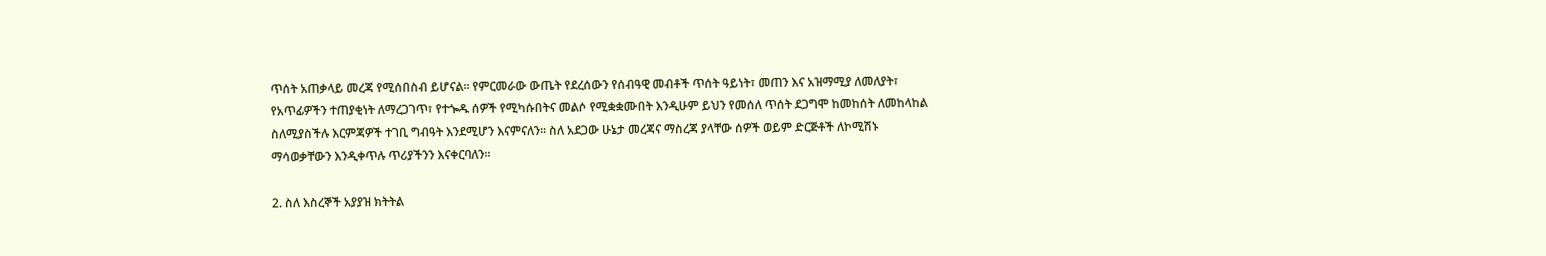ጥሰት አጠቃላይ መረጃ የሚሰበስብ ይሆናል፡፡ የምርመራው ውጤት የደረሰውን የሰብዓዊ መብቶች ጥሰት ዓይነት፣ መጠን እና አዝማሚያ ለመለያት፣ የአጥፊዎችን ተጠያቂነት ለማረጋገጥ፣ የተጐዱ ሰዎች የሚካሱበትና መልሶ የሚቋቋሙበት እንዲሁም ይህን የመሰለ ጥሰት ደጋግሞ ከመከሰት ለመከላከል ስለሚያስችሉ እርምጃዎች ተገቢ ግብዓት እንደሚሆን እናምናለን፡፡ ስለ አደጋው ሁኔታ መረጃና ማስረጃ ያላቸው ሰዎች ወይም ድርጅቶች ለኮሚሽኑ ማሳወቃቸውን እንዲቀጥሉ ጥሪያችንን እናቀርባለን፡፡

2. ስለ እስረኞች አያያዝ ክትትል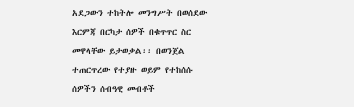አደጋውን ተከትሎ መንግሥት በወሰደው እርምጃ በርካታ ሰዎች በቁጥጥር ስር መዋላቸው ይታወቃል፡፡ በወንጀል ተጠርጥረው የተያዙ ወይም የተከሰሱ ሰዎችን ሰብዓዊ መብቶች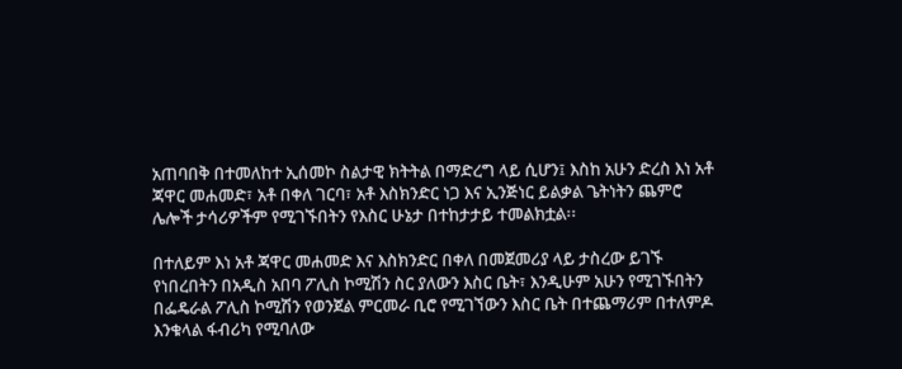አጠባበቅ በተመለከተ ኢሰመኮ ስልታዊ ክትትል በማድረግ ላይ ሲሆን፤ እስከ አሁን ድረስ እነ አቶ ጃዋር መሐመድ፣ አቶ በቀለ ገርባ፣ አቶ እስክንድር ነጋ እና ኢንጅነር ይልቃል ጌትነትን ጨምሮ ሌሎች ታሳሪዎችም የሚገኙበትን የእስር ሁኔታ በተከታታይ ተመልክቷል፡፡

በተለይም እነ አቶ ጃዋር መሐመድ እና እስክንድር በቀለ በመጀመሪያ ላይ ታስረው ይገኙ የነበረበትን በአዲስ አበባ ፖሊስ ኮሚሽን ስር ያለውን እስር ቤት፣ እንዲሁም አሁን የሚገኙበትን በፌዴራል ፖሊስ ኮሚሽን የወንጀል ምርመራ ቢሮ የሚገኘውን እስር ቤት በተጨማሪም በተለምዶ እንቁላል ፋብሪካ የሚባለው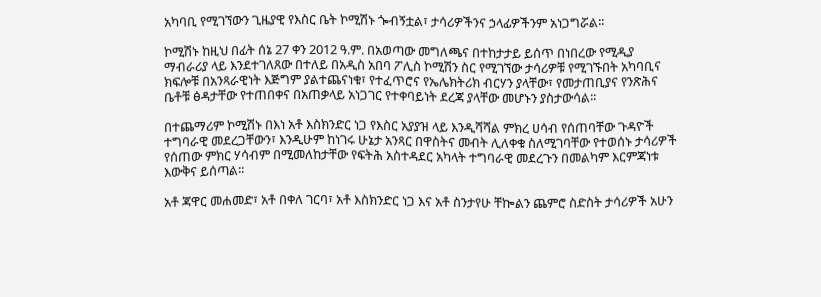አካባቢ የሚገኘውን ጊዜያዊ የእስር ቤት ኮሚሽኑ ጐብኝቷል፣ ታሳሪዎችንና ኃላፊዎችንም አነጋግሯል፡፡

ኮሚሽኑ ከዚህ በፊት ሰኔ 27 ቀን 2012 ዓ.ም. በአወጣው መግለጫና በተከታታይ ይሰጥ በነበረው የሚዲያ ማብራሪያ ላይ እንደተገለጸው በተለይ በአዲስ አበባ ፖሊስ ኮሚሽን ስር የሚገኘው ታሳሪዎቹ የሚገኙበት አካባቢና ክፍሎቹ በአንጻራዊነት እጅግም ያልተጨናነቁ፣ የተፈጥሮና የኤሌክትሪክ ብርሃን ያላቸው፣ የመታጠቢያና የንጽሕና ቤቶቹ ፅዳታቸው የተጠበቀና በአጠቃላይ አነጋገር የተቀባይነት ደረጃ ያላቸው መሆኑን ያስታውሳል፡፡

በተጨማሪም ኮሚሽኑ በእነ አቶ እስክንድር ነጋ የእስር አያያዝ ላይ እንዲሻሻል ምክረ ሀሳብ የሰጠባቸው ጉዳዮች ተግባራዊ መደረጋቸውን፣ እንዲሁም ከነገሩ ሁኔታ አንጻር በዋስትና መብት ሊለቀቁ ስለሚገባቸው የተወሰኑ ታሳሪዎች የሰጠው ምክር ሃሳብም በሚመለከታቸው የፍትሕ አስተዳደር አካላት ተግባራዊ መደረጉን በመልካም እርምጃነቱ እውቅና ይሰጣል፡፡

አቶ ጃዋር መሐመድ፣ አቶ በቀለ ገርባ፣ አቶ እስክንድር ነጋ እና አቶ ስንታየሁ ቸኰልን ጨምሮ ስድስት ታሳሪዎች አሁን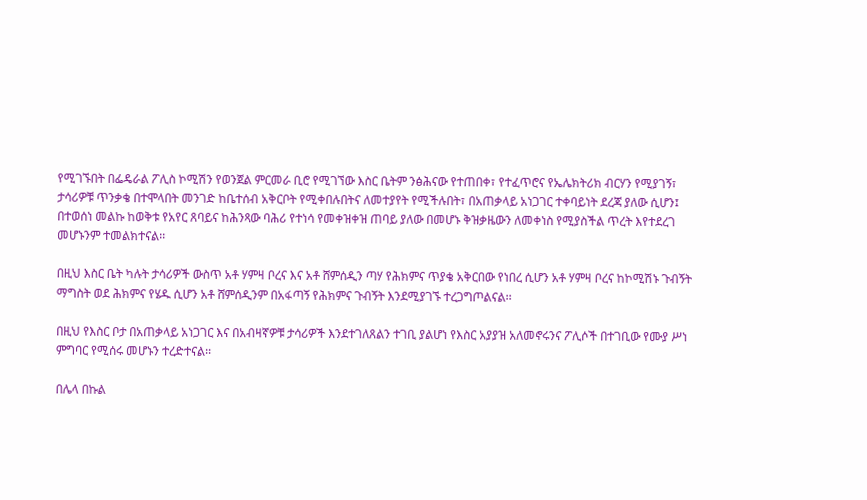የሚገኙበት በፌዴራል ፖሊስ ኮሚሽን የወንጀል ምርመራ ቢሮ የሚገኘው እስር ቤትም ንፅሕናው የተጠበቀ፣ የተፈጥሮና የኤሌክትሪክ ብርሃን የሚያገኝ፣ ታሳሪዎቹ ጥንቃቄ በተሞላበት መንገድ ከቤተሰብ አቅርቦት የሚቀበሉበትና ለመተያየት የሚችሉበት፣ በአጠቃላይ አነጋገር ተቀባይነት ደረጃ ያለው ሲሆን፤ በተወሰነ መልኩ ከወቅቱ የአየር ጸባይና ከሕንጻው ባሕሪ የተነሳ የመቀዝቀዝ ጠባይ ያለው በመሆኑ ቅዝቃዜውን ለመቀነስ የሚያስችል ጥረት እየተደረገ መሆኑንም ተመልክተናል፡፡

በዚህ እስር ቤት ካሉት ታሳሪዎች ውስጥ አቶ ሃምዛ ቦረና እና አቶ ሸምሰዲን ጣሃ የሕክምና ጥያቄ አቅርበው የነበረ ሲሆን አቶ ሃምዛ ቦረና ከኮሚሽኑ ጉብኝት ማግስት ወደ ሕክምና የሄዱ ሲሆን አቶ ሸምሰዲንም በአፋጣኝ የሕክምና ጉብኝት እንደሚያገኙ ተረጋግጦልናል፡፡

በዚህ የእስር ቦታ በአጠቃላይ አነጋገር እና በአብዛኛዎቹ ታሳሪዎች እንደተገለጸልን ተገቢ ያልሆነ የእስር አያያዝ አለመኖሩንና ፖሊሶች በተገቢው የሙያ ሥነ ምግባር የሚሰሩ መሆኑን ተረድተናል፡፡

በሌላ በኩል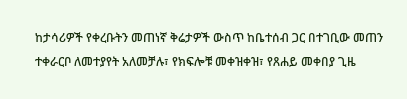ከታሳሪዎች የቀረቡትን መጠነኛ ቅሬታዎች ውስጥ ከቤተሰብ ጋር በተገቢው መጠን ተቀራርቦ ለመተያየት አለመቻሉ፣ የክፍሎቹ መቀዝቀዝ፣ የጸሐይ መቀበያ ጊዜ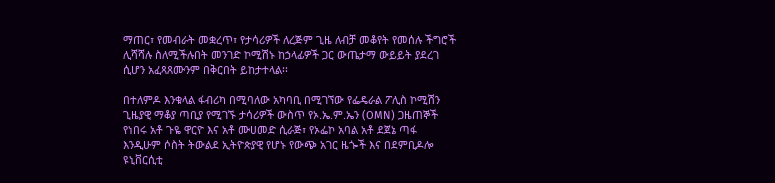ማጠር፣ የመብራት መቋረጥ፣ የታሳሪዎች ለረጅም ጊዜ ለብቻ መቆየት የመሰሉ ችግሮች ሊሻሻሉ ስለሚችሉበት መንገድ ኮሚሽኑ ከኃላፊዎች ጋር ውጤታማ ውይይት ያደረገ ሲሆን አፈጻጸሙንም በቅርበት ይከታተላል፡፡

በተለምዶ እንቁላል ፋብሪካ በሚባለው አካባቢ በሚገኘው የፌዴራል ፖሊስ ኮሚሽን ጊዜያዊ ማቆያ ጣቢያ የሚገኙ ታሳሪዎች ውስጥ የኦ.ኤ.ም.ኤን (OMN) ጋዜጠኞች የነበሩ አቶ ጉዬ ዋርዮ እና አቶ ሙሀመድ ሲራጅ፣ የኦፌኮ አባል አቶ ደጀኔ ጣፋ እንዲሁም ሶስት ትውልደ ኢትዮጵያዊ የሆኑ የውጭ አገር ዜጐች እና በደምቢዶሎ ዩኒቨርሲቲ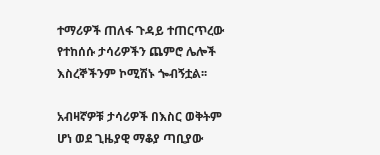ተማሪዎች ጠለፋ ጉዳይ ተጠርጥረው የተከሰሱ ታሳሪዎችን ጨምሮ ሌሎች እስረኞችንም ኮሚሽኑ ጐብኝቷል፡፡

አብዛኛዎቹ ታሳሪዎች በእስር ወቅትም ሆነ ወደ ጊዜያዊ ማቆያ ጣቢያው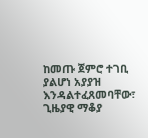ከመጡ ጀምሮ ተገቢ ያልሆነ አያያዝ እንዳልተፈጸመባቸው፣ ጊዜያዊ ማቆያ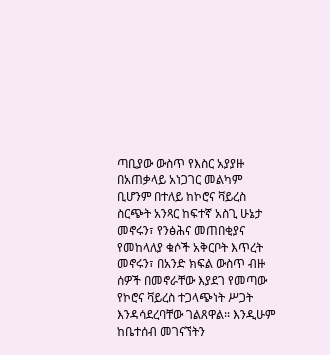ጣቢያው ውስጥ የእስር አያያዙ በአጠቃላይ አነጋገር መልካም ቢሆንም በተለይ ከኮሮና ቫይረስ ስርጭት አንጻር ከፍተኛ አስጊ ሁኔታ መኖሩን፣ የንፅሕና መጠበቂያና የመከላለያ ቁሶች አቅርቦት እጥረት መኖሩን፣ በአንድ ክፍል ውስጥ ብዙ ሰዎች በመኖራቸው እያደገ የመጣው የኮሮና ቫይረስ ተጋላጭነት ሥጋት እንዳሳደረባቸው ገልጸዋል፡፡ እንዲሁም ከቤተሰብ መገናኘትን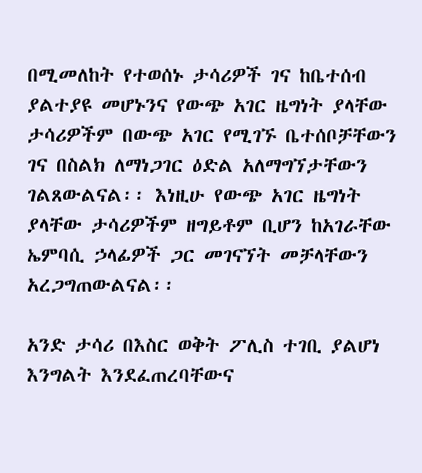በሚመለከት የተወሰኑ ታሳሪዎች ገና ከቤተሰብ ያልተያዩ መሆኑንና የውጭ አገር ዜግነት ያላቸው ታሳሪዎችም በውጭ አገር የሚገኙ ቤተሰቦቻቸውን ገና በስልክ ለማነጋገር ዕድል አለማግኘታቸውን ገልጸውልናል፡፡ እነዚሁ የውጭ አገር ዜግነት ያላቸው ታሳሪዎችም ዘግይቶም ቢሆን ከአገራቸው ኤምባሲ ኃላፊዎች ጋር መገናኘት መቻላቸውን አረጋግጠውልናል፡፡

አንድ ታሳሪ በእስር ወቅት ፖሊስ ተገቢ ያልሆነ እንግልት እንደፈጠረባቸውና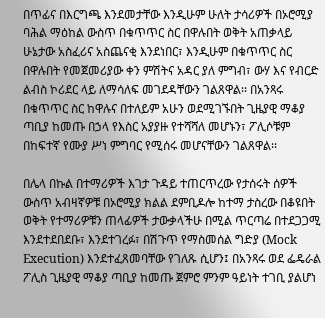በጥፊና በእርግጫ እንደመታቸው እንዲሁም ሁለት ታሳሪዎች በኦሮሚያ ባሕል ማዕከል ውስጥ በቁጥጥር ስር በዋሉበት ወቅት አጠቃላይ ሁኔታው አስፈሪና አስጨናቂ እንደነበር፣ እንዲሁም በቁጥጥር ስር በዋሉበት የመጀመሪያው ቀን ምሽትና አዳር ያለ ምግብ፣ ውሃ እና የብርድ ልብስ ኮሪደር ላይ ለማሳለፍ መገደዳቸውን ገልጸዋል፡፡ በአንጻሩ በቁጥጥር ስር ከዋሉና በተለይም አሁን ወደሚገኙበት ጊዜያዊ ማቆያ ጣቢያ ከመጡ በኃላ የእስር አያያዙ የተሻሻለ መሆኑን፣ ፖሊሶቹም በከፍተኛ የሙያ ሥነ ምግባር የሚሰሩ መሆናቸውን ገልጸዋል፡፡

በሌላ በኩል በተማሪዎች እገታ ጉዳይ ተጠርጥረው የታሰሩት ሰዎች ውስጥ አብዛኛዎቹ በኦሮሚያ ክልል ደምቢዶሎ ከተማ ታስረው በቆዩበት ወቅት የተማሪዎቹን ጠላፊዎች ታውቃላችሁ በሚል ጥርጣሬ በተደጋጋሚ እንደተደበደቡ፣ እንደተገረፉ፣ በሽጉጥ የማስመሰል ግድያ (Mock Execution) እንደተፈጸመባቸው የገለጹ ሲሆን፤ በአንጻሩ ወደ ፌዴራል ፖሊስ ጊዜያዊ ማቆያ ጣቢያ ከመጡ ጀምሮ ምንም ዓይነት ተገቢ ያልሆነ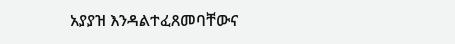አያያዝ እንዳልተፈጸመባቸውና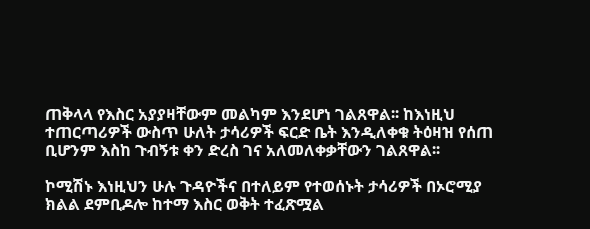ጠቅላላ የእስር አያያዛቸውም መልካም እንደሆነ ገልጸዋል፡፡ ከእነዚህ ተጠርጣሪዎች ውስጥ ሁለት ታሳሪዎች ፍርድ ቤት እንዲለቀቁ ትዕዛዝ የሰጠ ቢሆንም እስከ ጉብኝቱ ቀን ድረስ ገና አለመለቀቃቸውን ገልጸዋል፡፡

ኮሚሽኑ እነዚህን ሁሉ ጉዳዮችና በተለይም የተወሰኑት ታሳሪዎች በኦሮሚያ ክልል ደምቢዶሎ ከተማ እስር ወቅት ተፈጽሟል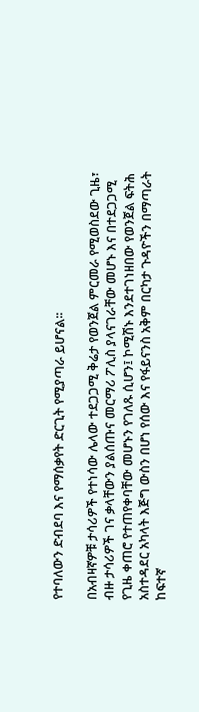የተባለውን ድብደባ እና የማሰቃየት ድርጊት የሚያጣራ ይሆናል፡፡

በአብዛኛዎቹ ታሳሪዎች የተነሳው ሌላው ተደጋጋሚ ቅሬታ የወንጀል ምርመራ የሚወስደው ጊዜ፣ ብዙ ታሳሪዎች ገና ቃላቸውን ያልሰጡና መርማሪ ፖሊስ ያላናገራቸው መሆኑ እና በተደጋጋሚ የጊዜ ቀጠሮ የተጠየቀባቸው መሆኑን የገለጹ ሲሆን፤ ኮሚሽኑ እንደተገነዘበው የወንጀል ፍትሕ አስተዳደር አካላት እጅግ ውስን በሆነ የሰው እና የፋይናንስ አቅም በርካታ ጉዳዮችን በማጣራት ከፍተኛ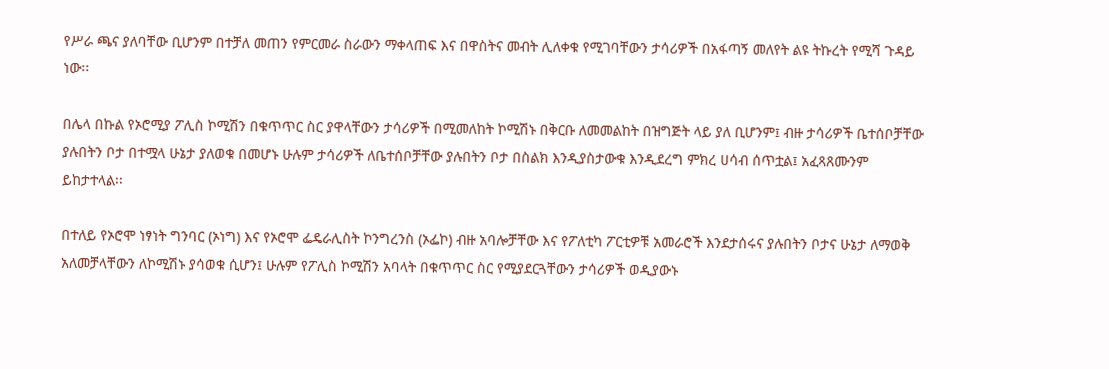የሥራ ጫና ያለባቸው ቢሆንም በተቻለ መጠን የምርመራ ስራውን ማቀላጠፍ እና በዋስትና መብት ሊለቀቁ የሚገባቸውን ታሳሪዎች በአፋጣኝ መለየት ልዩ ትኩረት የሚሻ ጉዳይ ነው፡፡

በሌላ በኩል የኦሮሚያ ፖሊስ ኮሚሽን በቁጥጥር ስር ያዋላቸውን ታሳሪዎች በሚመለከት ኮሚሽኑ በቅርቡ ለመመልከት በዝግጅት ላይ ያለ ቢሆንም፤ ብዙ ታሳሪዎች ቤተሰቦቻቸው ያሉበትን ቦታ በተሟላ ሁኔታ ያለወቁ በመሆኑ ሁሉም ታሳሪዎች ለቤተሰቦቻቸው ያሉበትን ቦታ በስልክ እንዲያስታውቁ እንዲደረግ ምክረ ሀሳብ ሰጥቷል፤ አፈጻጸሙንም ይከታተላል፡፡

በተለይ የኦሮሞ ነፃነት ግንባር (ኦነግ) እና የኦሮሞ ፌዴራሊስት ኮንግረንስ (ኦፌኮ) ብዙ አባሎቻቸው እና የፖለቲካ ፖርቲዎቹ አመራሮች እንደታሰሩና ያሉበትን ቦታና ሁኔታ ለማወቅ አለመቻላቸውን ለኮሚሽኑ ያሳወቁ ሲሆን፤ ሁሉም የፖሊስ ኮሚሽን አባላት በቁጥጥር ስር የሚያደርጓቸውን ታሳሪዎች ወዲያውኑ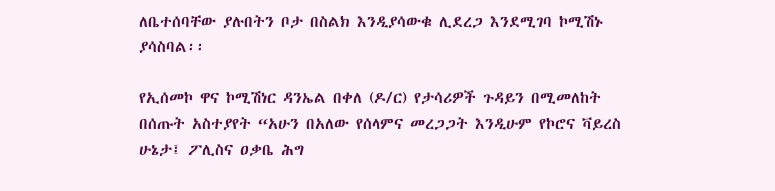ለቤተሰባቸው ያሉበትን ቦታ በስልክ እንዲያሳውቁ ሊደረጋ እንደሚገባ ኮሚሽኑ ያሳስባል፡፡

የኢሰመኮ ዋና ኮሚሽነር ዳንኤል በቀለ (ዶ/ር) የታሳሪዎች ጉዳይን በሚመለከት በሰጡት አስተያየት “አሁን በአለው የሰላምና መረጋጋት እንዲሁም የኮሮና ቫይረስ ሁኔታ፤ ፖሊስና ዐቃቤ ሕግ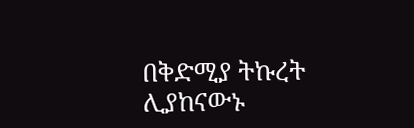በቅድሚያ ትኩረት ሊያከናውኑ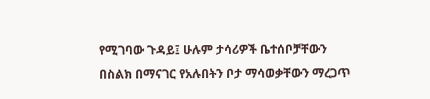የሚገባው ጉዳይ፤ ሁሉም ታሳሪዎች ቤተሰቦቻቸውን በስልክ በማናገር የአሉበትን ቦታ ማሳወቃቸውን ማረጋጥ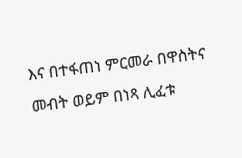እና በተፋጠነ ምርመራ በዋስትና መብት ወይም በነጻ ሊፈቱ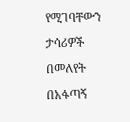የሚገባቸውን ታሳሪዎች በመለየት በአፋጣኝ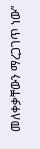መለቀቃቸውን ማረጋገጥ ነው”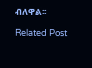ብለዋል፡፡

Related Post